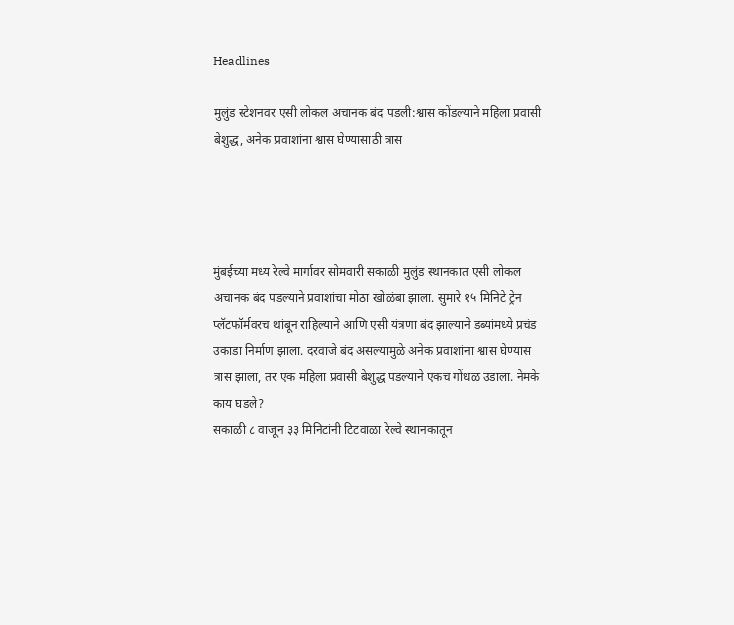Headlines

मुलुंड स्टेशनवर एसी लोकल अचानक बंद पडली:श्वास कोंडल्याने महिला प्रवासी बेशुद्ध, अनेक प्रवाशांना श्वास घेण्यासाठी त्रास




मुंबईच्या मध्य रेल्वे मार्गावर सोमवारी सकाळी मुलुंड स्थानकात एसी लोकल अचानक बंद पडल्याने प्रवाशांचा मोठा खोळंबा झाला. सुमारे १५ मिनिटे ट्रेन प्लॅटफॉर्मवरच थांबून राहिल्याने आणि एसी यंत्रणा बंद झाल्याने डब्यांमध्ये प्रचंड उकाडा निर्माण झाला. दरवाजे बंद असल्यामुळे अनेक प्रवाशांना श्वास घेण्यास त्रास झाला, तर एक महिला प्रवासी बेशुद्ध पडल्याने एकच गोंधळ उडाला. नेमके काय घडले?
सकाळी ८ वाजून ३३ मिनिटांनी टिटवाळा रेल्वे स्थानकातून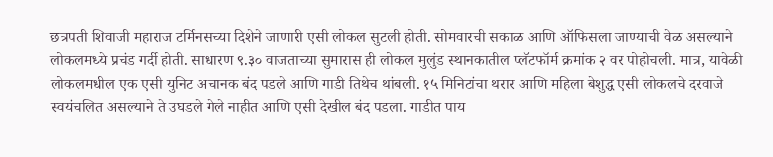छत्रपती शिवाजी महाराज टर्मिनसच्या दिशेने जाणारी एसी लोकल सुटली होती. सोमवारची सकाळ आणि ऑफिसला जाण्याची वेळ असल्याने लोकलमध्ये प्रचंड गर्दी होती. साधारण ९.३० वाजताच्या सुमारास ही लोकल मुलुंड स्थानकातील प्लॅटफॉर्म क्रमांक २ वर पोहोचली. मात्र, यावेळी लोकलमधील एक एसी युनिट अचानक बंद पडले आणि गाडी तिथेच थांबली. १५ मिनिटांचा थरार आणि महिला बेशुद्ध एसी लोकलचे दरवाजे स्वयंचलित असल्याने ते उघडले गेले नाहीत आणि एसी देखील बंद पडला. गाडीत पाय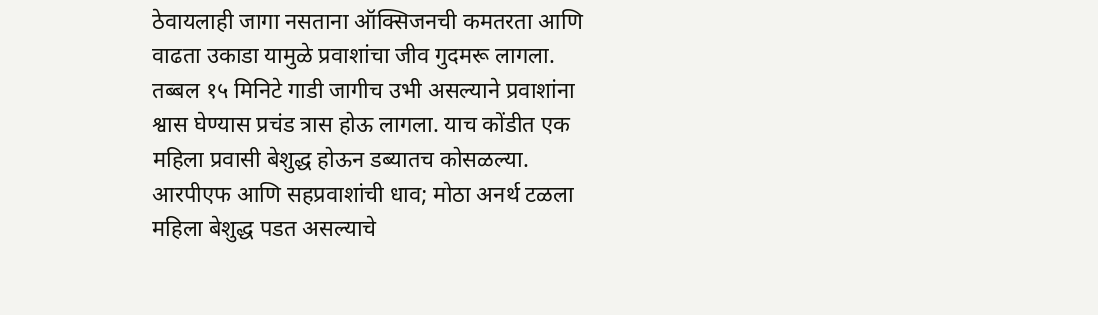ठेवायलाही जागा नसताना ऑक्सिजनची कमतरता आणि वाढता उकाडा यामुळे प्रवाशांचा जीव गुदमरू लागला. तब्बल १५ मिनिटे गाडी जागीच उभी असल्याने प्रवाशांना श्वास घेण्यास प्रचंड त्रास होऊ लागला. याच कोंडीत एक महिला प्रवासी बेशुद्ध होऊन डब्यातच कोसळल्या. आरपीएफ आणि सहप्रवाशांची धाव; मोठा अनर्थ टळला महिला बेशुद्ध पडत असल्याचे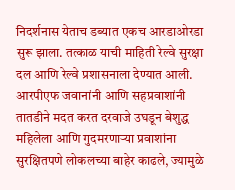निदर्शनास येताच डब्यात एकच आरडाओरडा सुरू झाला. तत्काळ याची माहिती रेल्वे सुरक्षा दल आणि रेल्वे प्रशासनाला देण्यात आली. आरपीएफ जवानांनी आणि सहप्रवाशांनी तातडीने मदत करत दरवाजे उघडून बेशुद्ध महिलेला आणि गुदमरणाऱ्या प्रवाशांना सुरक्षितपणे लोकलच्या बाहेर काढले, ज्यामुळे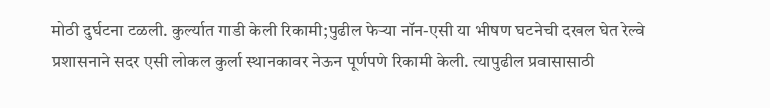मोठी दुर्घटना टळली. कुर्ल्यात गाडी केली रिकामी;पुढील फेऱ्या नॉन-एसी या भीषण घटनेची दखल घेत रेल्वे प्रशासनाने सदर एसी लोकल कुर्ला स्थानकावर नेऊन पूर्णपणे रिकामी केली. त्यापुढील प्रवासासाठी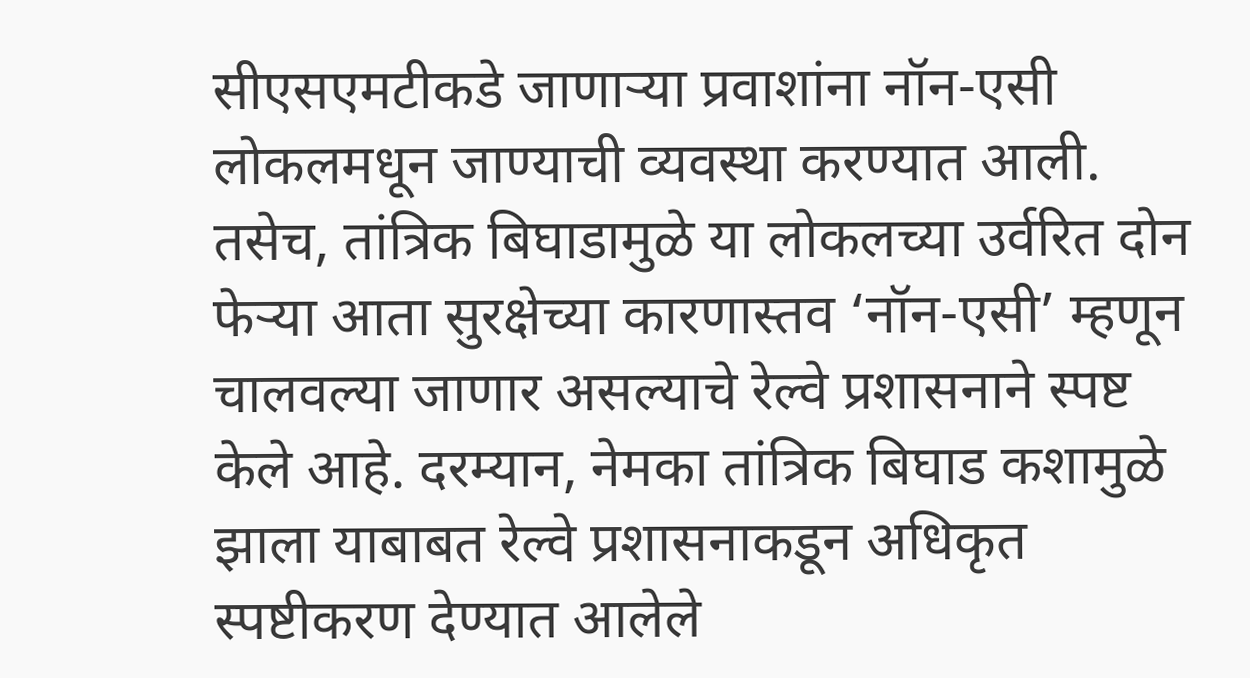सीएसएमटीकडे जाणाऱ्या प्रवाशांना नॉन-एसी लोकलमधून जाण्याची व्यवस्था करण्यात आली. तसेच, तांत्रिक बिघाडामुळे या लोकलच्या उर्वरित दोन फेऱ्या आता सुरक्षेच्या कारणास्तव ‘नॉन-एसी’ म्हणून चालवल्या जाणार असल्याचे रेल्वे प्रशासनाने स्पष्ट केले आहे. दरम्यान, नेमका तांत्रिक बिघाड कशामुळे झाला याबाबत रेल्वे प्रशासनाकडून अधिकृत स्पष्टीकरण देण्यात आलेले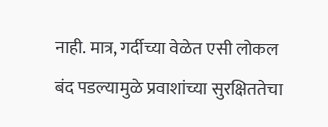नाही. मात्र, गर्दीच्या वेळेत एसी लोकल बंद पडल्यामुळे प्रवाशांच्या सुरक्षिततेचा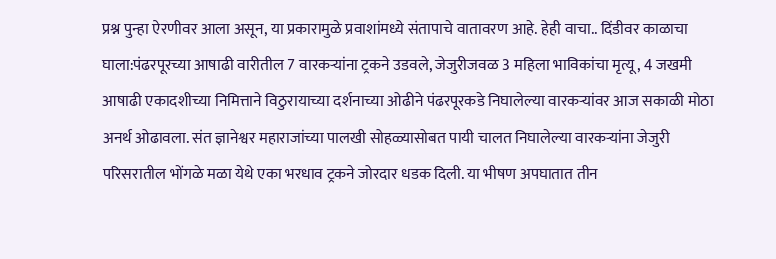प्रश्न पुन्हा ऐरणीवर आला असून, या प्रकारामुळे प्रवाशांमध्ये संतापाचे वातावरण आहे. हेही वाचा.. दिंडीवर काळाचा घाला:पंढरपूरच्या आषाढी वारीतील 7 वारकऱ्यांना ट्रकने उडवले, जेजुरीजवळ 3 महिला भाविकांचा मृत्यू, 4 जखमी आषाढी एकादशीच्या निमित्ताने विठुरायाच्या दर्शनाच्या ओढीने पंढरपूरकडे निघालेल्या वारकऱ्यांवर आज सकाळी मोठा अनर्थ ओढावला. संत ज्ञानेश्वर महाराजांच्या पालखी सोहळ्यासोबत पायी चालत निघालेल्या वारकऱ्यांना जेजुरी परिसरातील भोंगळे मळा येथे एका भरधाव ट्रकने जोरदार धडक दिली. या भीषण अपघातात तीन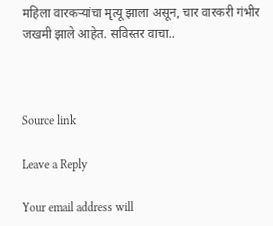महिला वारकऱ्यांचा मृत्यू झाला असून, चार वारकरी गंभीर जखमी झाले आहेत. सविस्तर वाचा..



Source link

Leave a Reply

Your email address will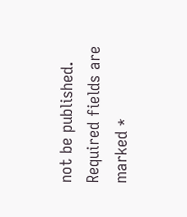not be published. Required fields are marked *